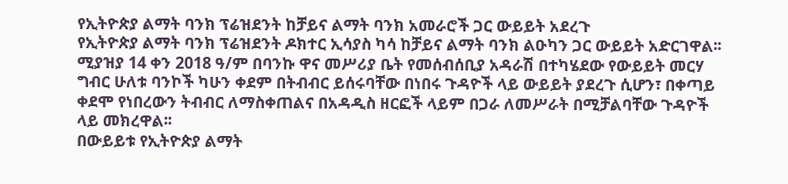የኢትዮጵያ ልማት ባንክ ፕሬዝደንት ከቻይና ልማት ባንክ አመራሮች ጋር ውይይት አደረጉ
የኢትዮጵያ ልማት ባንክ ፕሬዝደንት ዶክተር ኢሳያስ ካሳ ከቻይና ልማት ባንክ ልዑካን ጋር ውይይት አድርገዋል፡፡
ሚያዝያ 14 ቀን 2018 ዓ/ም በባንኩ ዋና መሥሪያ ቤት የመሰብሰቢያ አዳራሽ በተካሄደው የውይይት መርሃ ግብር ሁለቱ ባንኮች ካሁን ቀደም በትብብር ይሰሩባቸው በነበሩ ጉዳዮች ላይ ውይይት ያደረጉ ሲሆን፣ በቀጣይ ቀደሞ የነበረውን ትብብር ለማስቀጠልና በአዳዲስ ዘርፎች ላይም በጋራ ለመሥራት በሚቻልባቸው ጉዳዮች ላይ መክረዋል፡፡
በውይይቱ የኢትዮጵያ ልማት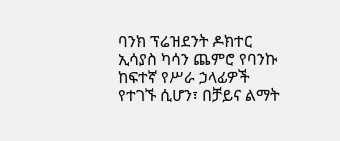ባንክ ፕሬዝደንት ዶክተር ኢሳያስ ካሳን ጨምሮ የባንኩ ከፍተኛ የሥራ ኃላፊዎች የተገኙ ሲሆን፣ በቻይና ልማት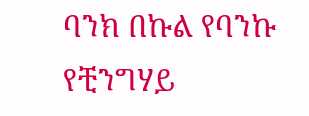ባንክ በኩል የባንኩ የቺንግሃይ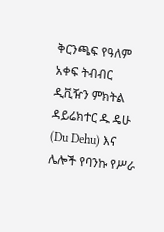ቅርንጫፍ የዓለም አቀፍ ትብብር ዲቪዥን ምክትል ዳይሬክተር ዱ ዴሁ (Du Dehu) እና ሌሎች የባንኩ የሥራ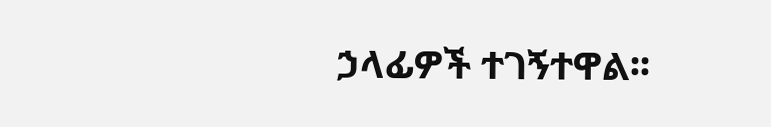ኃላፊዎች ተገኝተዋል፡፡